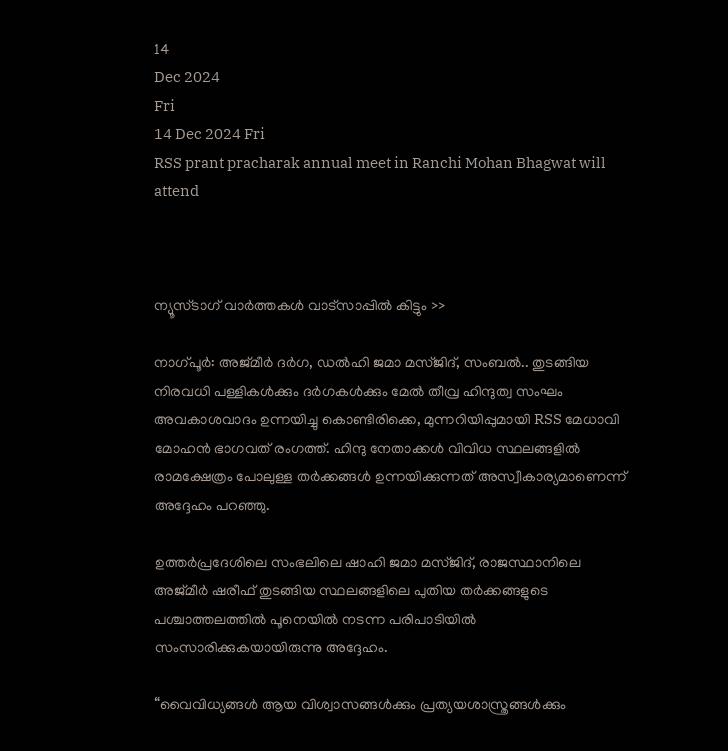14
Dec 2024
Fri
14 Dec 2024 Fri
RSS prant pracharak annual meet in Ranchi Mohan Bhagwat will attend



ന്യൂസ്ടാഗ് വാര്‍ത്തകള്‍ വാട്‌സാപ്പില്‍ കിട്ടും >>

നാഗ്പൂർ: അജ്മീർ ദർഗ, ഡൽഹി ജമാ മസ്ജിദ്, സംബൽ.. തുടങ്ങിയ നിരവധി പള്ളികൾക്കും ദർഗകൾക്കും മേൽ തീവ്ര ഹിന്ദുത്വ സംഘം അവകാശവാദം ഉന്നയിച്ചു കൊണ്ടിരിക്കെ, മുന്നറിയിപ്പുമായി RSS മേധാവി മോഹൻ ഭാഗവത് രംഗത്ത്. ഹിന്ദു നേതാക്കള്‍ വിവിധ സ്ഥലങ്ങളില്‍ രാമക്ഷേത്രം പോലുള്ള തര്‍ക്കങ്ങള്‍ ഉന്നയിക്കുന്നത് അസ്വീകാര്യമാണെന്ന് അദ്ദേഹം പറഞ്ഞു.

ഉത്തര്‍പ്രദേശിലെ സംഭലിലെ ഷാഹി ജമാ മസ്ജിദ്, രാജസ്ഥാനിലെ അജ്മീര്‍ ഷരീഫ് തുടങ്ങിയ സ്ഥലങ്ങളിലെ പുതിയ തര്‍ക്കങ്ങളുടെ പശ്ചാത്തലത്തിൽ പൂനെയിൽ നടന്ന പരിപാടിയിൽ സംസാരിക്കുകയായിരുന്നു അദ്ദേഹം.

“വൈവിധ്യങ്ങൾ ആയ വിശ്വാസങ്ങള്‍ക്കും പ്രത്യയശാസ്ത്രങ്ങള്‍ക്കും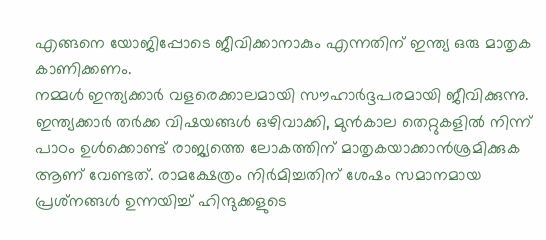എങ്ങനെ യോജിപ്പോടെ ജീവിക്കാനാകും എന്നതിന് ഇന്ത്യ ഒരു മാതൃക കാണിക്കണം.
നമ്മള്‍ ഇന്ത്യക്കാർ വളരെക്കാലമായി സൗഹാര്‍ദ്ദപരമായി ജീവിക്കുന്നു. ഇന്ത്യക്കാര്‍ തര്‍ക്ക വിഷയങ്ങള്‍ ഒഴിവാക്കി, മുന്‍കാല തെറ്റുകളില്‍ നിന്ന് പാഠം ഉള്‍ക്കൊണ്ട് രാജ്യത്തെ ലോകത്തിന് മാതൃകയാക്കാന്‍ശ്രമിക്കുക ആണ് വേണ്ടത്. രാമക്ഷേത്രം നിര്‍മിച്ചതിന് ശേഷം സമാനമായ പ്രശ്‌നങ്ങള്‍ ഉന്നയിച്ച് ഹിന്ദുക്കളുടെ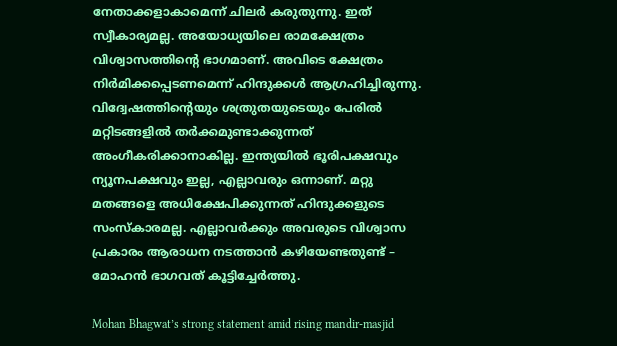നേതാക്കളാകാമെന്ന് ചിലര്‍ കരുതുന്നു. ഇത് സ്വീകാര്യമല്ല. അയോധ്യയിലെ രാമക്ഷേത്രം വിശ്വാസത്തിന്റെ ഭാഗമാണ്. അവിടെ ക്ഷേത്രം നിര്‍മിക്കപ്പെടണമെന്ന് ഹിന്ദുക്കള്‍ ആഗ്രഹിച്ചിരുന്നു. വിദ്വേഷത്തിന്റെയും ശത്രുതയുടെയും പേരില്‍ മറ്റിടങ്ങളില്‍ തര്‍ക്കമുണ്ടാക്കുന്നത് അംഗീകരിക്കാനാകില്ല. ഇന്ത്യയില്‍ ഭൂരിപക്ഷവും ന്യൂനപക്ഷവും ഇല്ല, എല്ലാവരും ഒന്നാണ്. മറ്റു മതങ്ങളെ അധിക്ഷേപിക്കുന്നത് ഹിന്ദുക്കളുടെ സംസ്‌കാരമല്ല. എല്ലാവര്‍ക്കും അവരുടെ വിശ്വാസ പ്രകാരം ആരാധന നടത്താന്‍ കഴിയേണ്ടതുണ്ട് – മോഹൻ ഭാഗവത് കൂട്ടിച്ചേർത്തു.

Mohan Bhagwat’s strong statement amid rising mandir-masjid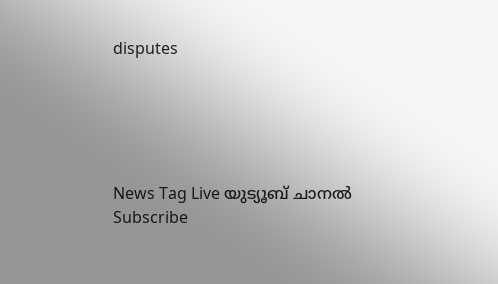disputes





News Tag Live യുട്യൂബ് ചാനല്‍ Subscribe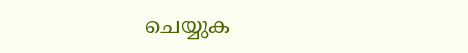ചെയ്യുക